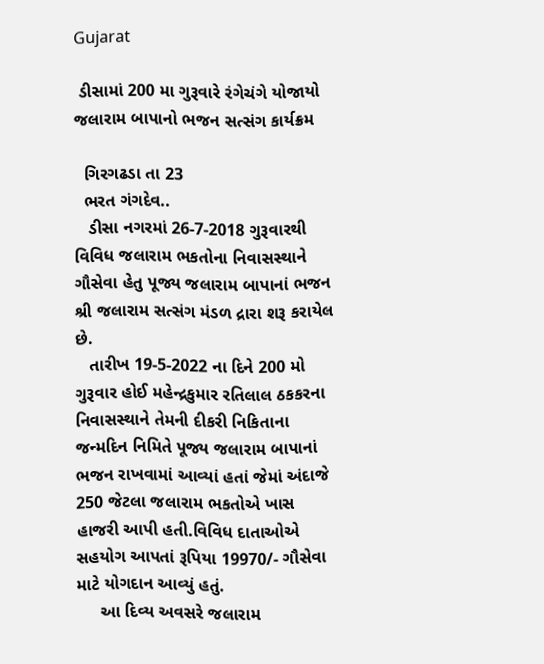Gujarat

 ડીસામાં 200 મા ગુરૂવારે રંગેચંગે યોજાયો જલારામ બાપાનો ભજન સત્સંગ કાર્યક્રમ

  ગિરગઢડા તા 23
  ભરત ગંગદેવ..
   ડીસા નગરમાં 26-7-2018 ગુરૂવારથી વિવિધ જલારામ ભકતોના નિવાસસ્થાને ગૌસેવા હેતુ પૂજ્ય જલારામ બાપાનાં ભજન શ્રી જલારામ સત્સંગ મંડળ દ્રારા શરૂ કરાયેલ છે.
   તારીખ 19-5-2022 ના દિને 200 મો ગુરૂવાર હોઈ મહેન્દ્રકુમાર રતિલાલ ઠકકરના નિવાસસ્થાને તેમની દીકરી નિકિતાના જન્મદિન નિમિતે પૂજ્ય જલારામ બાપાનાં ભજન રાખવામાં આવ્યાં હતાં જેમાં અંદાજે 250 જેટલા જલારામ ભકતોએ ખાસ હાજરી આપી હતી.વિવિધ દાતાઓએ સહયોગ આપતાં રૂપિયા 19970/- ગૌસેવા માટે યોગદાન આવ્યું હતું.
     આ દિવ્ય અવસરે જલારામ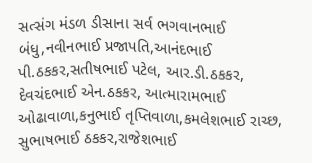સત્સંગ મંડળ ડીસાના સર્વ ભગવાનભાઈ બંધુ,નવીનભાઈ પ્રજાપતિ,આનંદભાઈ પી.ઠકકર,સતીષભાઈ પટેલ, આર.ડી.ઠકકર, દેવચંદભાઈ એન.ઠકકર, આત્મારામભાઈ ઓઢાવાળા,કનુભાઈ તૃપ્તિવાળા,કમલેશભાઈ રાચ્છ, સુભાષભાઈ ઠકકર,રાજેશભાઈ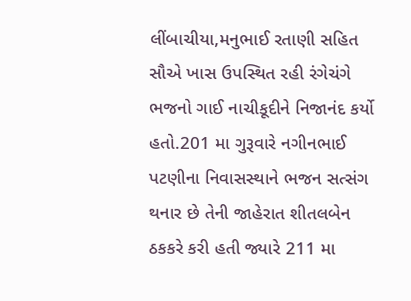લીંબાચીયા,મનુભાઈ રતાણી સહિત સૌએ ખાસ ઉપસ્થિત રહી રંગેચંગે ભજનો ગાઈ નાચીકૂદીને નિજાનંદ કર્યો હતો.201 મા ગુરૂવારે નગીનભાઈ પટણીના નિવાસસ્થાને ભજન સત્સંગ થનાર છે તેની જાહેરાત શીતલબેન ઠકકરે કરી હતી જ્યારે 211 મા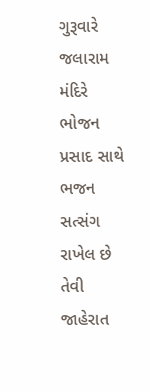ગુરૂવારે જલારામ મંદિરે ભોજન પ્રસાદ સાથે ભજન સત્સંગ રાખેલ છે તેવી જાહેરાત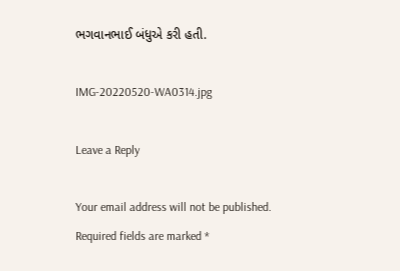ભગવાનભાઈ બંધુએ કરી હતી.

IMG-20220520-WA0314.jpg

Leave a Reply

Your email address will not be published. Required fields are marked *